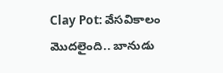Clay Pot: వేసవికాలం మొదలైంది.. బానుడు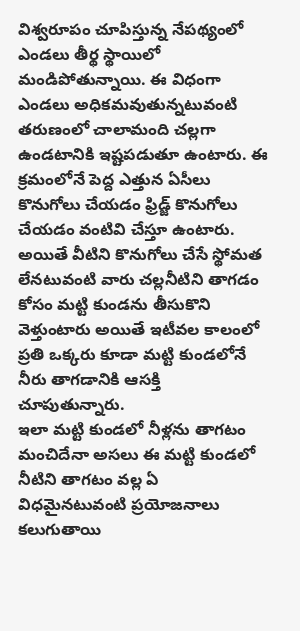విశ్వరూపం చూపిస్తున్న నేపథ్యంలో ఎండలు తీర్థ స్థాయిలో మండిపోతున్నాయి. ఈ విధంగా ఎండలు అధికమవుతున్నటువంటి తరుణంలో చాలామంది చల్లగా ఉండటానికి ఇష్టపడుతూ ఉంటారు. ఈ క్రమంలోనే పెద్ద ఎత్తున ఏసీలు కొనుగోలు చేయడం ఫ్రిడ్జ్ కొనుగోలు చేయడం వంటివి చేస్తూ ఉంటారు. అయితే వీటిని కొనుగోలు చేసే స్థోమత లేనటువంటి వారు చల్లనీటిని తాగడం కోసం మట్టి కుండను తీసుకొని వెళ్తుంటారు అయితే ఇటీవల కాలంలో ప్రతి ఒక్కరు కూడా మట్టి కుండలోనే నీరు తాగడానికి ఆసక్తి చూపుతున్నారు.
ఇలా మట్టి కుండలో నీళ్లను తాగటం మంచిదేనా అసలు ఈ మట్టి కుండలో నీటిని తాగటం వల్ల ఏ విధమైనటువంటి ప్రయోజనాలు కలుగుతాయి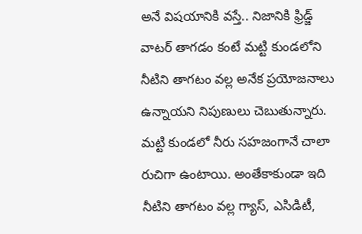అనే విషయానికి వస్తే.. నిజానికి ఫ్రిడ్జ్ వాటర్ తాగడం కంటే మట్టి కుండలోని నీటిని తాగటం వల్ల అనేక ప్రయోజనాలు ఉన్నాయని నిపుణులు చెబుతున్నారు. మట్టి కుండలో నీరు సహజంగానే చాలా రుచిగా ఉంటాయి. అంతేకాకుండా ఇది నీటిని తాగటం వల్ల గ్యాస్, ఎసిడిటీ,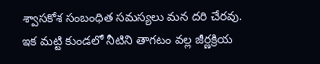శ్వాసకోశ సంబంధిత సమస్యలు మన దరి చేరవు.
ఇక మట్టి కుండలో నీటిని తాగటం వల్ల జీర్ణక్రియ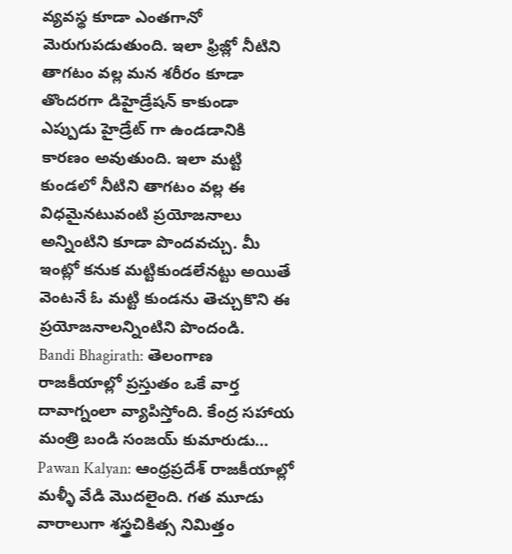వ్యవస్థ కూడా ఎంతగానో మెరుగుపడుతుంది. ఇలా ఫ్రిజ్లో నీటిని తాగటం వల్ల మన శరీరం కూడా తొందరగా డిహైడ్రేషన్ కాకుండా ఎప్పుడు హైడ్రేట్ గా ఉండడానికి కారణం అవుతుంది. ఇలా మట్టి కుండలో నీటిని తాగటం వల్ల ఈ విధమైనటువంటి ప్రయోజనాలు అన్నింటిని కూడా పొందవచ్చు. మీ ఇంట్లో కనుక మట్టికుండలేనట్టు అయితే వెంటనే ఓ మట్టి కుండను తెచ్చుకొని ఈ ప్రయోజనాలన్నింటిని పొందండి.
Bandi Bhagirath: తెలంగాణ రాజకీయాల్లో ప్రస్తుతం ఒకే వార్త దావాగ్నంలా వ్యాపిస్తోంది. కేంద్ర సహాయ మంత్రి బండి సంజయ్ కుమారుడు…
Pawan Kalyan: ఆంధ్రప్రదేశ్ రాజకీయాల్లో మళ్ళీ వేడి మొదలైంది. గత మూడు వారాలుగా శస్త్రచికిత్స నిమిత్తం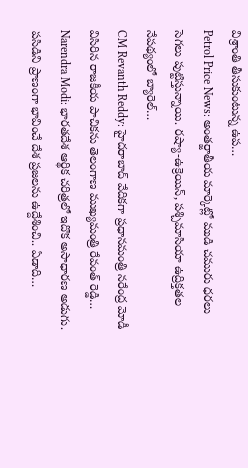విశ్రాంతి తీసుకుంటున్న ఉప…
Petrol Price News: అంతర్జాతీయ మార్కెట్లో ముడి చమురు ధరలు సెగలు పుట్టిస్తున్నాయి. రష్యా-ఉక్రెయిన్, పశ్చిమాసియా ఉద్రిక్తతల నేపథ్యంలో బ్యారెల్…
CM Revanth Reddy: హైదరాబాద్ వేదికగా ప్రధానమంత్రి నరేంద్ర మోడీ విసిరిన రాజకీయ పాచికను తెలంగాణ ముఖ్యమంత్రి రేవంత్ రెడ్డి…
Narendra Modi: భారతదేశ ఆర్థిక చరిత్రలో ఇదొక అసాధారణ అడుగు. పసిడిని ప్రాణంగా భావించే దేశ ప్రజలను ఉద్దేశించి.. ఏడాది…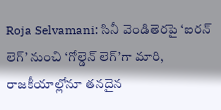Roja Selvamani: సినీ వెండితెరపై ‘ఐరన్ లెగ్’ నుంచి ‘గోల్డెన్ లెగ్’గా మారి, రాజకీయాల్లోనూ తనదైన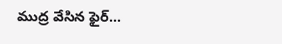ముద్ర వేసిన ఫైర్…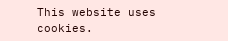This website uses cookies.